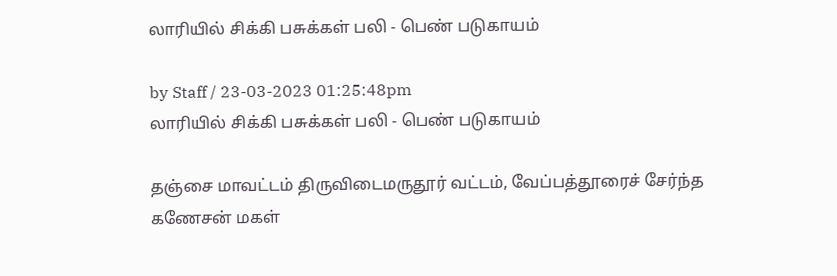லாரியில் சிக்கி பசுக்கள் பலி - பெண் படுகாயம்

by Staff / 23-03-2023 01:25:48pm
லாரியில் சிக்கி பசுக்கள் பலி - பெண் படுகாயம்

தஞ்சை மாவட்டம் திருவிடைமருதூர் வட்டம், வேப்பத்தூரைச் சேர்ந்த கணேசன் மகள்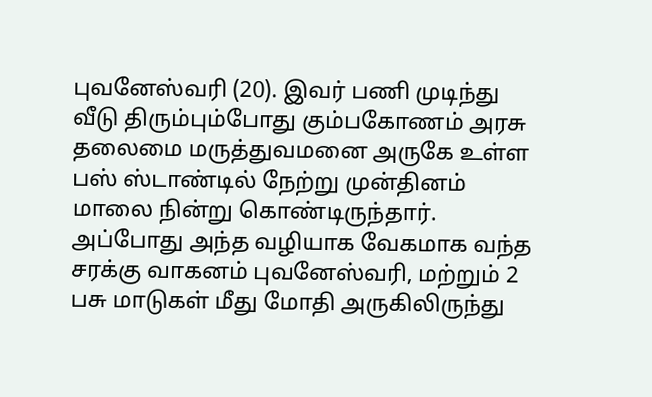புவனேஸ்வரி (20). இவர் பணி முடிந்து வீடு திரும்பும்போது கும்பகோணம் அரசு தலைமை மருத்துவமனை அருகே உள்ள பஸ் ஸ்டாண்டில் நேற்று முன்தினம் மாலை நின்று கொண்டிருந்தார். அப்போது அந்த வழியாக வேகமாக வந்த சரக்கு வாகனம் புவனேஸ்வரி, மற்றும் 2 பசு மாடுகள் மீது மோதி அருகிலிருந்து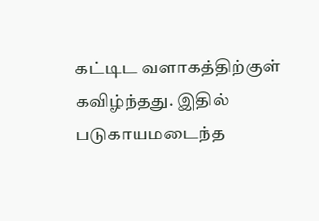கட்டிட வளாகத்திற்குள் கவிழ்ந்தது. இதில் படுகாயமடைந்த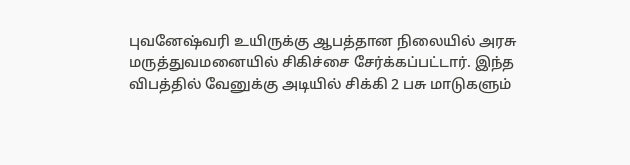புவனேஷ்வரி உயிருக்கு ஆபத்தான நிலையில் அரசு மருத்துவமனையில் சிகிச்சை சேர்க்கப்பட்டார். இந்த விபத்தில் வேனுக்கு அடியில் சிக்கி 2 பசு மாடுகளும்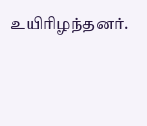உயிரிழந்தனர்.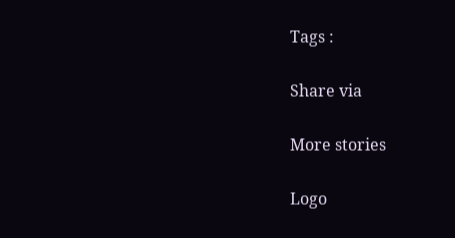Tags :

Share via

More stories

Logo